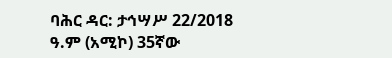ባሕር ዳር: ታኅሣሥ 22/2018 ዓ.ም (አሚኮ) 35ኛው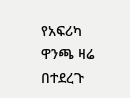የአፍሪካ ዋንጫ ዛሬ በተደረጉ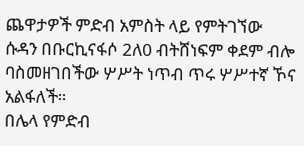ጨዋታዎች ምድብ አምስት ላይ የምትገኘው ሱዳን በቡርኪናፋሶ 2ለ0 ብትሸነፍም ቀደም ብሎ ባስመዘገበችው ሦሥት ነጥብ ጥሩ ሦሥተኛ ኾና አልፋለች።
በሌላ የምድብ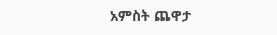አምስት ጨዋታ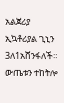አልጀሪያ ኢኳቶሪያል ጊኒን 3ለ1አሸንፋለች። ውጤቱን ተከትሎ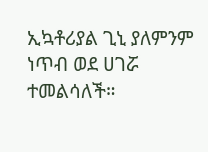ኢኳቶሪያል ጊኒ ያለምንም ነጥብ ወደ ሀገሯ ተመልሳለች።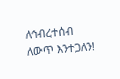ለኅብረተሰብ ለውጥ እንተጋለን!